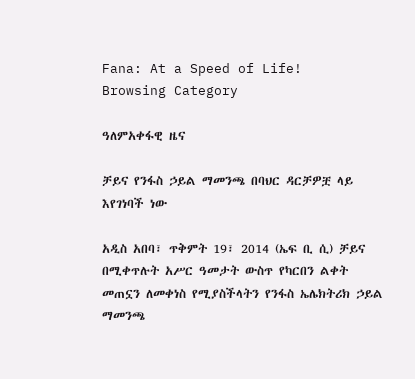Fana: At a Speed of Life!
Browsing Category

ዓለምአቀፋዊ ዜና

ቻይና የንፋስ ኃይል ማመንጫ በባህር ዳርቻዎቿ ላይ እየገነባች ነው

አዲስ አበባ፣ ጥቅምት 19፣ 2014 (ኤፍ ቢ ሲ) ቻይና በሚቀጥሉት አሥር ዓመታት ውስጥ የካርበን ልቀት መጠኗን ለመቀነስ የሚያስችላትን የንፋስ ኤሌክትሪክ ኃይል ማመንጫ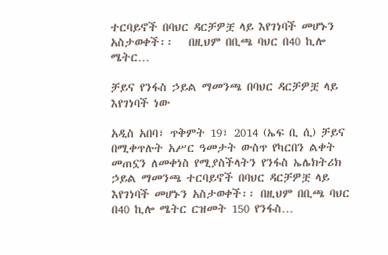ተርባይኖች በባህር ዳርቻዎቿ ላይ እየገነባች መሆኑን አስታወቀች፡፡   በዚህም በቢጫ ባህር በ40 ኪሎ ሜትር…

ቻይና የንፋስ ኃይል ማመንጫ በባህር ዳርቻዎቿ ላይ እየገነባች ነው

አዲስ አበባ፣ ጥቅምት 19፣ 2014 (ኤፍ ቢ ሲ) ቻይና በሚቀጥሉት አሥር ዓመታት ውስጥ የካርበን ልቀት መጠኗን ለመቀነስ የሚያስችላትን የንፋስ ኤሌክትሪክ ኃይል ማመንጫ ተርባይኖች በባህር ዳርቻዎቿ ላይ እየገነባች መሆኑን አስታወቀች፡፡ በዚህም በቢጫ ባህር በ40 ኪሎ ሜትር ርዝመት 150 የንፋስ…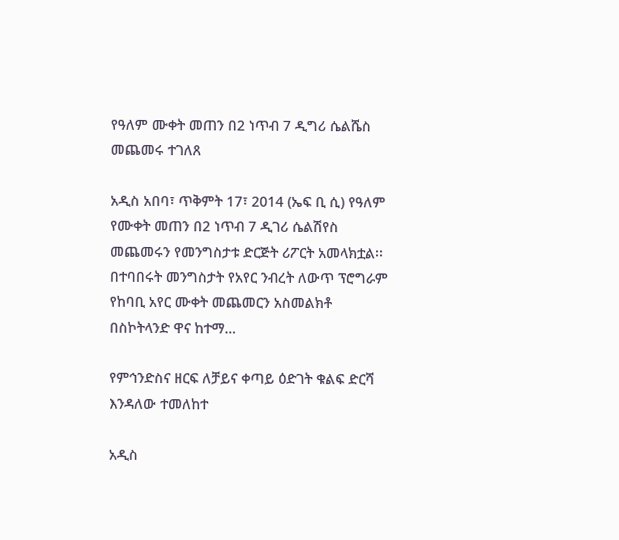የዓለም ሙቀት መጠን በ2 ነጥብ 7 ዲግሪ ሴልሼስ መጨመሩ ተገለጸ

አዲስ አበባ፣ ጥቅምት 17፣ 2014 (ኤፍ ቢ ሲ) የዓለም የሙቀት መጠን በ2 ነጥብ 7 ዲገሪ ሴልሽየስ መጨመሩን የመንግስታቱ ድርጅት ሪፖርት አመላክቷል፡፡   በተባበሩት መንግስታት የአየር ንብረት ለውጥ ፕሮግራም የከባቢ አየር ሙቀት መጨመርን አስመልክቶ በስኮትላንድ ዋና ከተማ…

የምኅንድስና ዘርፍ ለቻይና ቀጣይ ዕድገት ቁልፍ ድርሻ እንዳለው ተመለከተ

አዲስ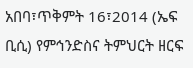አበባ፣ጥቅምት 16፣2014 (ኤፍ ቢሲ) የምኅንድስና ትምህርት ዘርፍ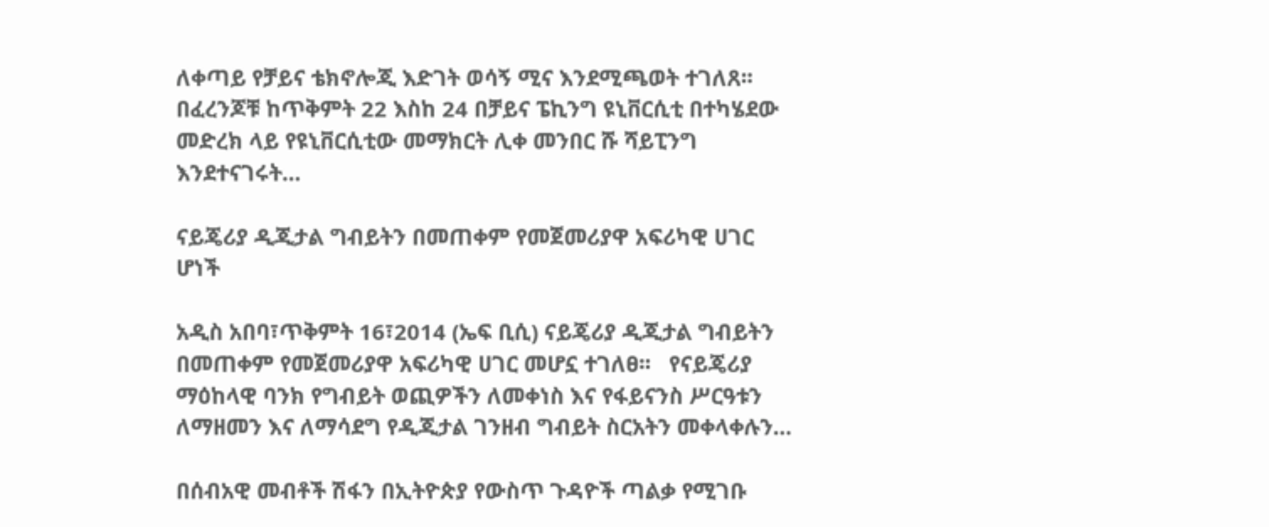ለቀጣይ የቻይና ቴክኖሎጂ እድገት ወሳኝ ሚና እንደሚጫወት ተገለጸ፡፡ በፈረንጆቹ ከጥቅምት 22 እስከ 24 በቻይና ፔኪንግ ዩኒቨርሲቲ በተካሄደው መድረክ ላይ የዩኒቨርሲቲው መማክርት ሊቀ መንበር ሹ ሻይፒንግ እንደተናገሩት…

ናይጄሪያ ዲጂታል ግብይትን በመጠቀም የመጀመሪያዋ አፍሪካዊ ሀገር ሆነች

አዲስ አበባ፣ጥቅምት 16፣2014 (ኤፍ ቢሲ) ናይጄሪያ ዲጂታል ግብይትን በመጠቀም የመጀመሪያዋ አፍሪካዊ ሀገር መሆኗ ተገለፀ፡፡   የናይጄሪያ ማዕከላዊ ባንክ የግብይት ወጪዎችን ለመቀነስ እና የፋይናንስ ሥርዓቱን ለማዘመን እና ለማሳደግ የዲጂታል ገንዘብ ግብይት ስርአትን መቀላቀሉን…

በሰብአዊ መብቶች ሽፋን በኢትዮጵያ የውስጥ ጉዳዮች ጣልቃ የሚገቡ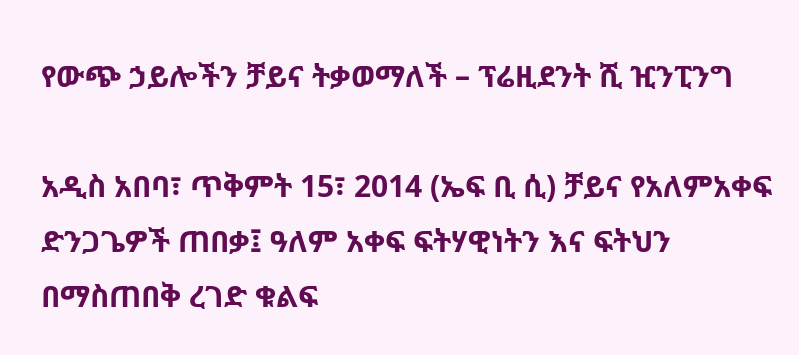የውጭ ኃይሎችን ቻይና ትቃወማለች – ፕሬዚደንት ሺ ዢንፒንግ

አዲስ አበባ፣ ጥቅምት 15፣ 2014 (ኤፍ ቢ ሲ) ቻይና የአለምአቀፍ ድንጋጌዎች ጠበቃ፤ ዓለም አቀፍ ፍትሃዊነትን እና ፍትህን በማስጠበቅ ረገድ ቁልፍ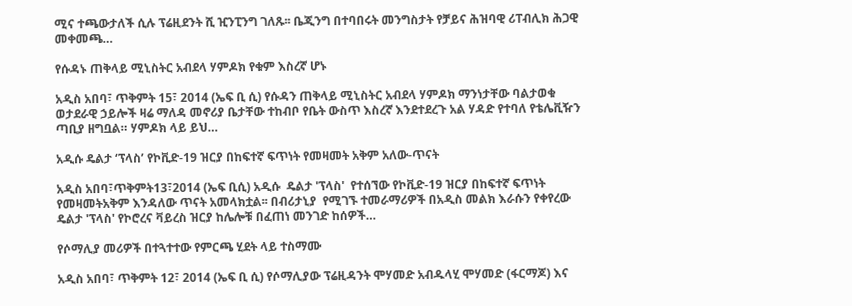ሚና ተጫውታለች ሲሉ ፕሬዚደንት ሺ ዢንፒንግ ገለጹ፡፡ ቤጂንግ በተባበሩት መንግስታት የቻይና ሕዝባዊ ሪፐብሊክ ሕጋዊ መቀመጫ…

የሱዳኑ ጠቅላይ ሚኒስትር አብደላ ሃምዶክ የቁም እስረኛ ሆኑ

አዲስ አበባ፣ ጥቅምት 15፣ 2014 (ኤፍ ቢ ሲ) የሱዳን ጠቅላይ ሚኒስትር አብደላ ሃምዶክ ማንነታቸው ባልታወቁ ወታደራዊ ኃይሎች ዛሬ ማለዳ መኖሪያ ቤታቸው ተከብቦ የቤት ውስጥ እስረኛ እንደተደረጉ አል ሃዳድ የተባለ የቴሌቪዥን ጣቢያ ዘግቧል። ሃምዶክ ላይ ይህ…

አዲሱ ዴልታ ‘ፕላስ’ የኮቪድ-19 ዝርያ በከፍተኛ ፍጥነት የመዛመት አቅም አለው-ጥናት

አዲስ አበባ፣ጥቅምት13፣2014 (ኤፍ ቢሲ) አዲሱ  ዴልታ 'ፕላስ'  የተሰኘው የኮቪድ-19 ዝርያ በከፍተኛ ፍጥነት የመዛመትአቅም እንዳለው ጥናት አመላክቷል፡፡ በብሪታኒያ  የሚገኙ ተመራማሪዎች በአዲስ መልክ እራሱን የቀየረው ዴልታ 'ፕላስ' የኮሮረና ቫይረስ ዝርያ ከሌሎቹ በፈጠነ መንገድ ከሰዎች…

የሶማሊያ መሪዎች በተጓተተው የምርጫ ሂደት ላይ ተስማሙ

አዲስ አበባ፣ ጥቅምት 12፣ 2014 (ኤፍ ቢ ሲ) የሶማሊያው ፕሬዚዳንት ሞሃመድ አብዱላሂ ሞሃመድ (ፋርማጆ) እና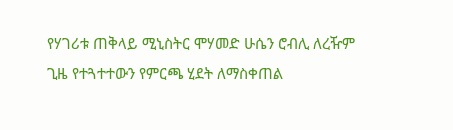የሃገሪቱ ጠቅላይ ሚኒስትር ሞሃመድ ሁሴን ሮብሊ ለረዥም ጊዜ የተጓተተውን የምርጫ ሂደት ለማስቀጠል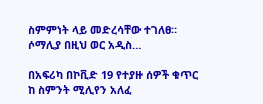ስምምነት ላይ መድረሳቸው ተገለፀ። ሶማሊያ በዚህ ወር አዲስ…

በአፍሪካ በኮቪድ 19 የተያዙ ሰዎች ቁጥር ከ ስምንት ሚሊየን አለፈ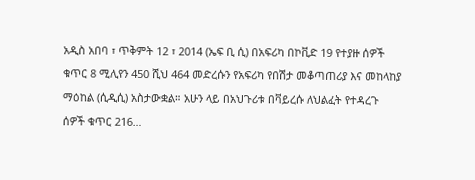አዲስ አበባ ፣ ጥቅምት 12 ፣ 2014 (ኤፍ ቢ ሲ) በአፍሪካ በኮቪድ 19 የተያዙ ሰዎች ቁጥር 8 ሚሊየን 450 ሺህ 464 መድረሱን የአፍሪካ የበሽታ መቆጣጠሪያ እና መከላከያ ማዕከል (ሲዲሲ) አስታውቋል። አሁን ላይ በአህጉሪቱ በቫይረሱ ለህልፈት የተዳረጉ ሰዎች ቁጥር 216…